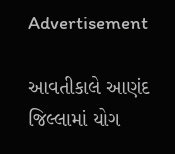Advertisement

આવતીકાલે આણંદ જિલ્લામાં યોગ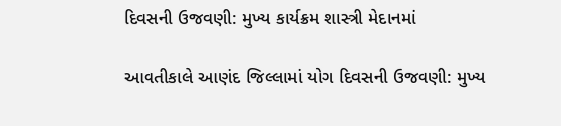દિવસની ઉજવણી: મુખ્ય કાર્યક્રમ શાસ્ત્રી મેદાનમાં

આવતીકાલે આણંદ જિલ્લામાં યોગ દિવસની ઉજવણી: મુખ્ય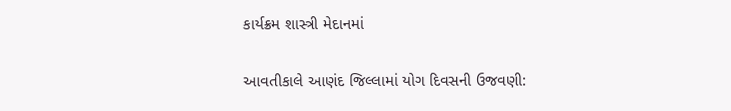કાર્યક્રમ શાસ્ત્રી મેદાનમાં

આવતીકાલે આણંદ જિલ્લામાં યોગ દિવસની ઉજવણી: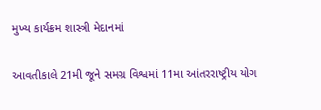મુખ્ય કાર્યક્રમ શાસ્ત્રી મેદાનમાં

આવતીકાલે 21મી જૂને સમગ્ર વિશ્વમાં 11મા આંતરરાષ્ટ્રીય યોગ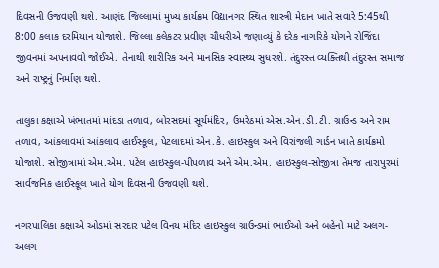દિવસની ઉજવણી થશે. આણંદ જિલ્લામાં મુખ્ય કાર્યક્રમ વિદ્યાનગર સ્થિત શાસ્ત્રી મેદાન ખાતે સવારે 5:45થી 8:00 કલાક દરમિયાન યોજાશે. જિલ્લા કલેકટર પ્રવીણ ચૌધરીએ જણાવ્યું કે દરેક નાગરિકે યોગને રોજિંદા જીવનમાં અપનાવવો જોઈએ. તેનાથી શારીરિક અને માનસિક સ્વાસ્થ્ય સુધરશે. તંદુરસ્ત વ્યક્તિથી તંદુરસ્ત સમાજ અને રાષ્ટ્રનું નિર્માણ થશે.

તાલુકા કક્ષાએ ખંભાતમાં માંદડા તળાવ, બોરસદમાં સૂર્યમંદિર, ઉમરેઠમાં એસ.એન.ડી.ટી. ગ્રાઉન્ડ અને રામ તળાવ, આંકલાવમાં આંકલાવ હાઈસ્કૂલ, પેટલાદમાં એન.કે. હાઇસ્કુલ અને વિરાંજલી ગાર્ડન ખાતે કાર્યક્રમો યોજાશે. સોજીત્રામાં એમ.એમ. પટેલ હાઇસ્કુલ-પીપળાવ અને એમ.એમ. હાઇસ્કુલ-સોજીત્રા તેમજ તારાપુરમાં સાર્વજનિક હાઈસ્કૂલ ખાતે યોગ દિવસની ઉજવણી થશે.

નગરપાલિકા કક્ષાએ ઓડમાં સરદાર પટેલ વિનય મંદિર હાઇસ્કુલ ગ્રાઉન્ડમાં ભાઈઓ અને બહેનો માટે અલગ-અલગ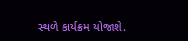સ્થળે કાર્યક્રમ યોજાશે.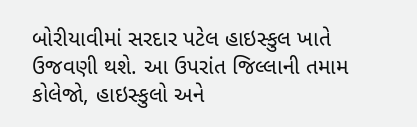બોરીયાવીમાં સરદાર પટેલ હાઇસ્કુલ ખાતે ઉજવણી થશે. આ ઉપરાંત જિલ્લાની તમામ કોલેજો, હાઇસ્કુલો અને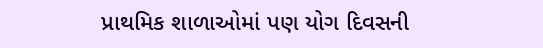પ્રાથમિક શાળાઓમાં પણ યોગ દિવસની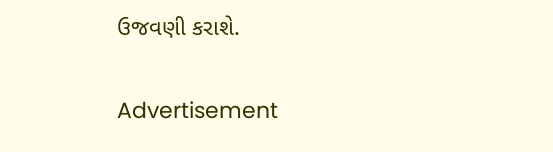ઉજવણી કરાશે.

Advertisement